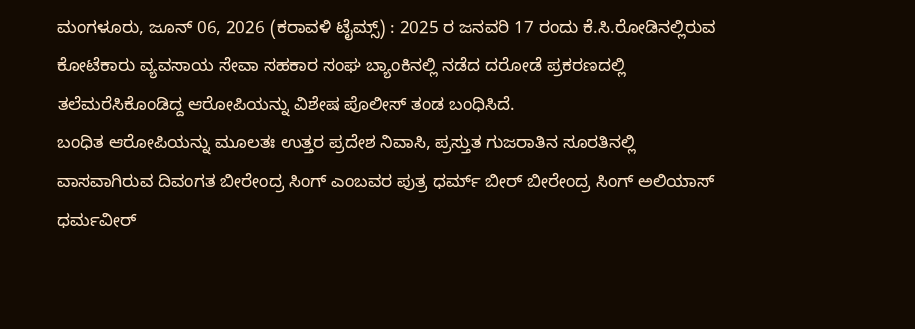ಮಂಗಳೂರು, ಜೂನ್ 06, 2026 (ಕರಾವಳಿ ಟೈಮ್ಸ್) : 2025 ರ ಜನವರಿ 17 ರಂದು ಕೆ.ಸಿ.ರೋಡಿನಲ್ಲಿರುವ ಕೋಟೆಕಾರು ವ್ಯವಸಾಯ ಸೇವಾ ಸಹಕಾರ ಸಂಘ ಬ್ಯಾಂಕಿನಲ್ಲಿ ನಡೆದ ದರೋಡೆ ಪ್ರಕರಣದಲ್ಲಿ ತಲೆಮರೆಸಿಕೊಂಡಿದ್ದ ಆರೋಪಿಯನ್ನು ವಿಶೇಷ ಪೊಲೀಸ್ ತಂಡ ಬಂಧಿಸಿದೆ.
ಬಂಧಿತ ಆರೋಪಿಯನ್ನು ಮೂಲತಃ ಉತ್ತರ ಪ್ರದೇಶ ನಿವಾಸಿ, ಪ್ರಸ್ತುತ ಗುಜರಾತಿನ ಸೂರತಿನಲ್ಲಿ ವಾಸವಾಗಿರುವ ದಿವಂಗತ ಬೀರೇಂದ್ರ ಸಿಂಗ್ ಎಂಬವರ ಪುತ್ರ ಧರ್ಮ್ ಬೀರ್ ಬೀರೇಂದ್ರ ಸಿಂಗ್ ಅಲಿಯಾಸ್ ಧರ್ಮವೀರ್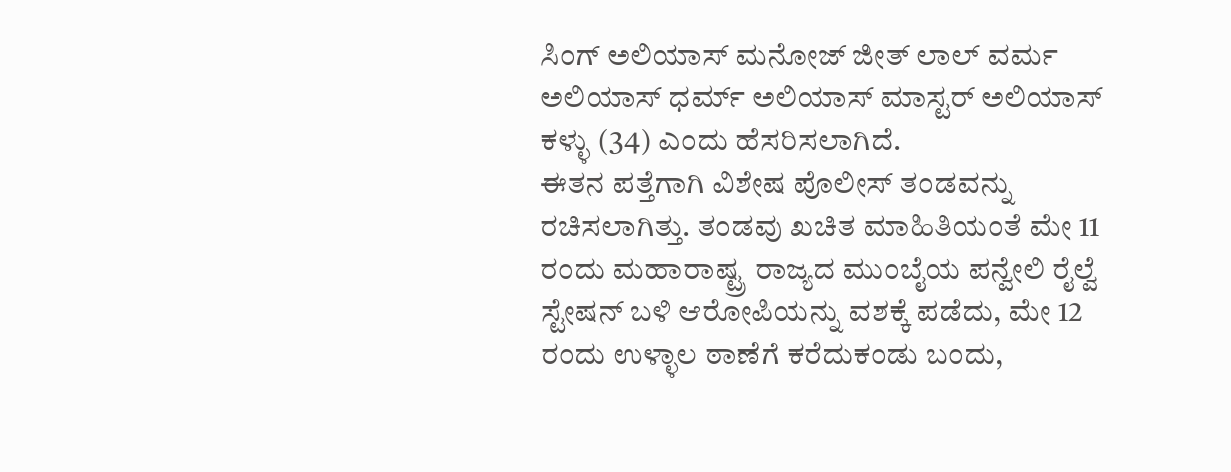ಸಿಂಗ್ ಅಲಿಯಾಸ್ ಮನೋಜ್ ಜೀತ್ ಲಾಲ್ ವರ್ಮ ಅಲಿಯಾಸ್ ಧರ್ಮ್ ಅಲಿಯಾಸ್ ಮಾಸ್ಟರ್ ಅಲಿಯಾಸ್ ಕಳ್ಳು (34) ಎಂದು ಹೆಸರಿಸಲಾಗಿದೆ.
ಈತನ ಪತ್ತೆಗಾಗಿ ವಿಶೇಷ ಪೊಲೀಸ್ ತಂಡವನ್ನು ರಚಿಸಲಾಗಿತ್ತು. ತಂಡವು ಖಚಿತ ಮಾಹಿತಿಯಂತೆ ಮೇ 11 ರಂದು ಮಹಾರಾಷ್ಟ್ರ ರಾಜ್ಯದ ಮುಂಬೈಯ ಪನ್ವೇಲಿ ರೈಲ್ವೆ ಸ್ಟೇಷನ್ ಬಳಿ ಆರೋಪಿಯನ್ನು ವಶಕ್ಕೆ ಪಡೆದು, ಮೇ 12 ರಂದು ಉಳ್ಳಾಲ ಠಾಣೆಗೆ ಕರೆದುಕಂಡು ಬಂದು,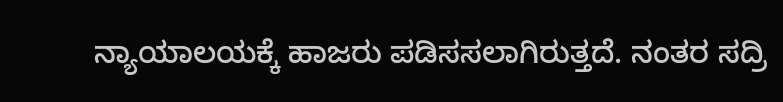ನ್ಯಾಯಾಲಯಕ್ಕೆ ಹಾಜರು ಪಡಿಸಸಲಾಗಿರುತ್ತದೆ. ನಂತರ ಸದ್ರಿ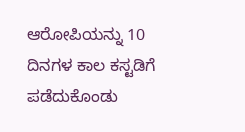ಆರೋಪಿಯನ್ನು 10 ದಿನಗಳ ಕಾಲ ಕಸ್ಟಡಿಗೆ ಪಡೆದುಕೊಂಡು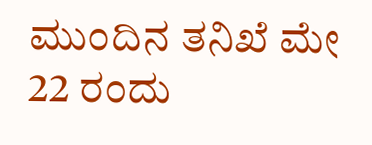ಮುಂದಿನ ತನಿಖೆ ಮೇ 22 ರಂದು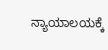ನ್ಯಾಯಾಲಯಕ್ಕೆ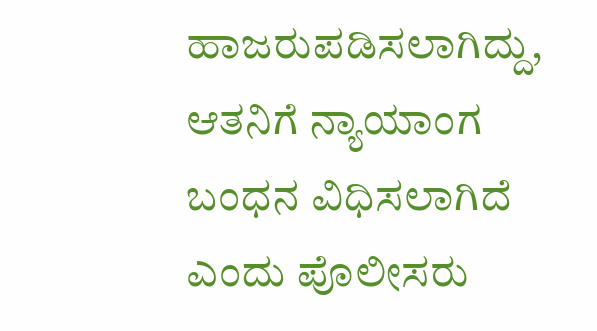ಹಾಜರುಪಡಿಸಲಾಗಿದ್ದು, ಆತನಿಗೆ ನ್ಯಾಯಾಂಗ ಬಂಧನ ವಿಧಿಸಲಾಗಿದೆ ಎಂದು ಪೊಲೀಸರು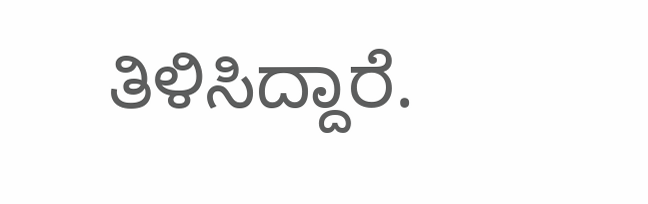ತಿಳಿಸಿದ್ದಾರೆ.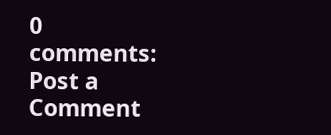0 comments:
Post a Comment